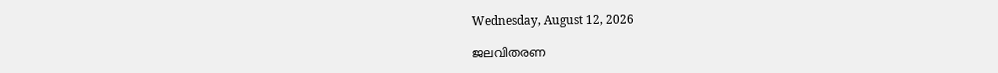Wednesday, August 12, 2026

ജലവിതരണ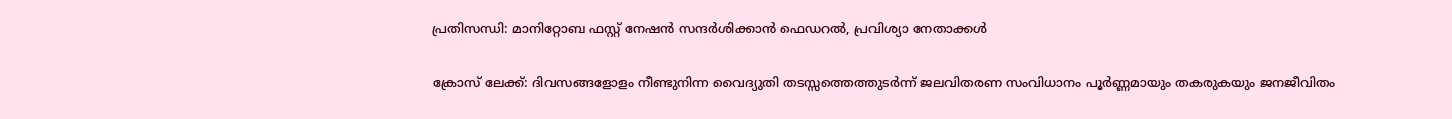പ്രതിസന്ധി: മാനിറ്റോബ ഫസ്റ്റ് നേഷന്‍ സന്ദര്‍ശിക്കാന്‍ ഫെഡറല്‍, പ്രവിശ്യാ നേതാക്കള്‍

ക്രോസ് ലേക്ക്: ദിവസങ്ങളോളം നീണ്ടുനിന്ന വൈദ്യുതി തടസ്സത്തെത്തുടര്‍ന്ന് ജലവിതരണ സംവിധാനം പൂര്‍ണ്ണമായും തകരുകയും ജനജീവിതം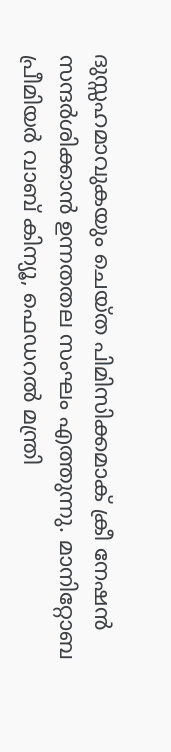ദുസ്സഹമാവുകയും ചെയ്ത പിമിസിക്കമാക് ക്രീ നേഷന്‍ സന്ദര്‍ശിക്കാന്‍ ഉന്നതതല സംഘം എത്തുന്നു. മാനിറ്റോബ പ്രീമിയര്‍ വാബ് കിന്യൂ, ഫെഡറല്‍ മന്ത്രി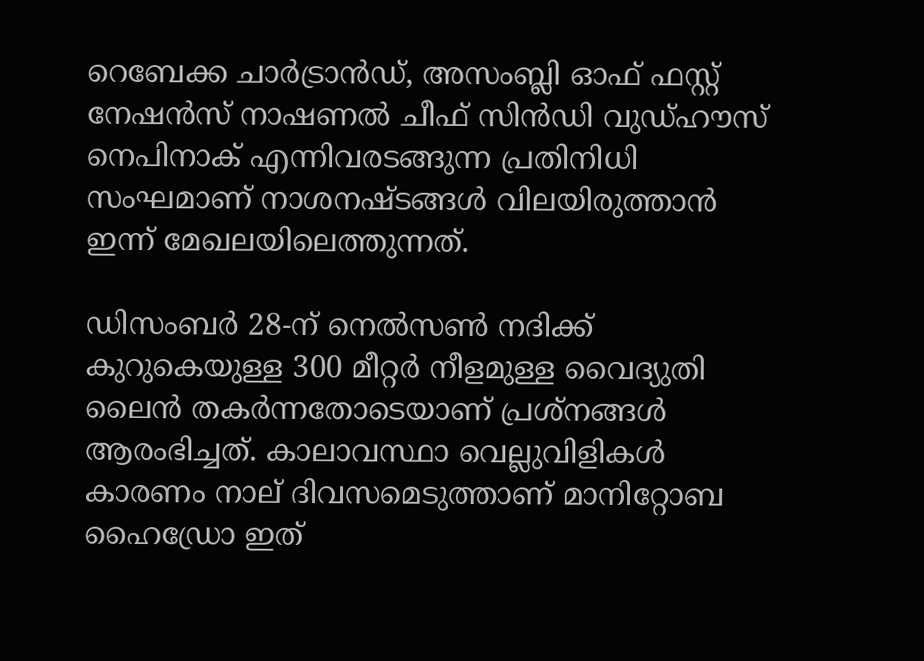റെബേക്ക ചാര്‍ട്രാന്‍ഡ്, അസംബ്ലി ഓഫ് ഫസ്റ്റ് നേഷന്‍സ് നാഷണല്‍ ചീഫ് സിന്‍ഡി വുഡ്ഹൗസ് നെപിനാക് എന്നിവരടങ്ങുന്ന പ്രതിനിധി സംഘമാണ് നാശനഷ്ടങ്ങള്‍ വിലയിരുത്താന്‍ ഇന്ന് മേഖലയിലെത്തുന്നത്.

ഡിസംബര്‍ 28-ന് നെല്‍സണ്‍ നദിക്ക് കുറുകെയുള്ള 300 മീറ്റര്‍ നീളമുള്ള വൈദ്യുതി ലൈന്‍ തകര്‍ന്നതോടെയാണ് പ്രശ്‌നങ്ങള്‍ ആരംഭിച്ചത്. കാലാവസ്ഥാ വെല്ലുവിളികള്‍ കാരണം നാല് ദിവസമെടുത്താണ് മാനിറ്റോബ ഹൈഡ്രോ ഇത്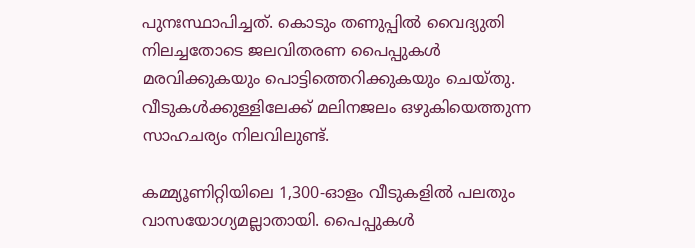പുനഃസ്ഥാപിച്ചത്. കൊടും തണുപ്പില്‍ വൈദ്യുതി നിലച്ചതോടെ ജലവിതരണ പൈപ്പുകള്‍ മരവിക്കുകയും പൊട്ടിത്തെറിക്കുകയും ചെയ്തു. വീടുകള്‍ക്കുള്ളിലേക്ക് മലിനജലം ഒഴുകിയെത്തുന്ന സാഹചര്യം നിലവിലുണ്ട്.

കമ്മ്യൂണിറ്റിയിലെ 1,300-ഓളം വീടുകളില്‍ പലതും വാസയോഗ്യമല്ലാതായി. പൈപ്പുകള്‍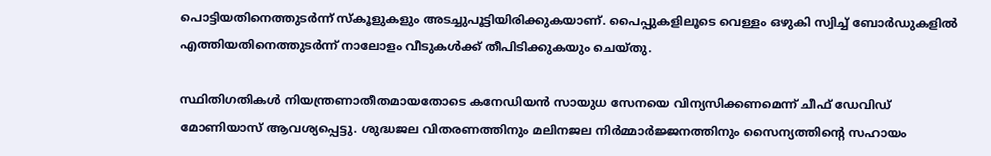പൊട്ടിയതിനെത്തുടര്‍ന്ന് സ്‌കൂളുകളും അടച്ചുപൂട്ടിയിരിക്കുകയാണ്. പൈപ്പുകളിലൂടെ വെള്ളം ഒഴുകി സ്വിച്ച് ബോര്‍ഡുകളില്‍ എത്തിയതിനെത്തുടര്‍ന്ന് നാലോളം വീടുകള്‍ക്ക് തീപിടിക്കുകയും ചെയ്തു.

സ്ഥിതിഗതികള്‍ നിയന്ത്രണാതീതമായതോടെ കനേഡിയന്‍ സായുധ സേനയെ വിന്യസിക്കണമെന്ന് ചീഫ് ഡേവിഡ് മോണിയാസ് ആവശ്യപ്പെട്ടു. ശുദ്ധജല വിതരണത്തിനും മലിനജല നിര്‍മ്മാര്‍ജ്ജനത്തിനും സൈന്യത്തിന്റെ സഹായം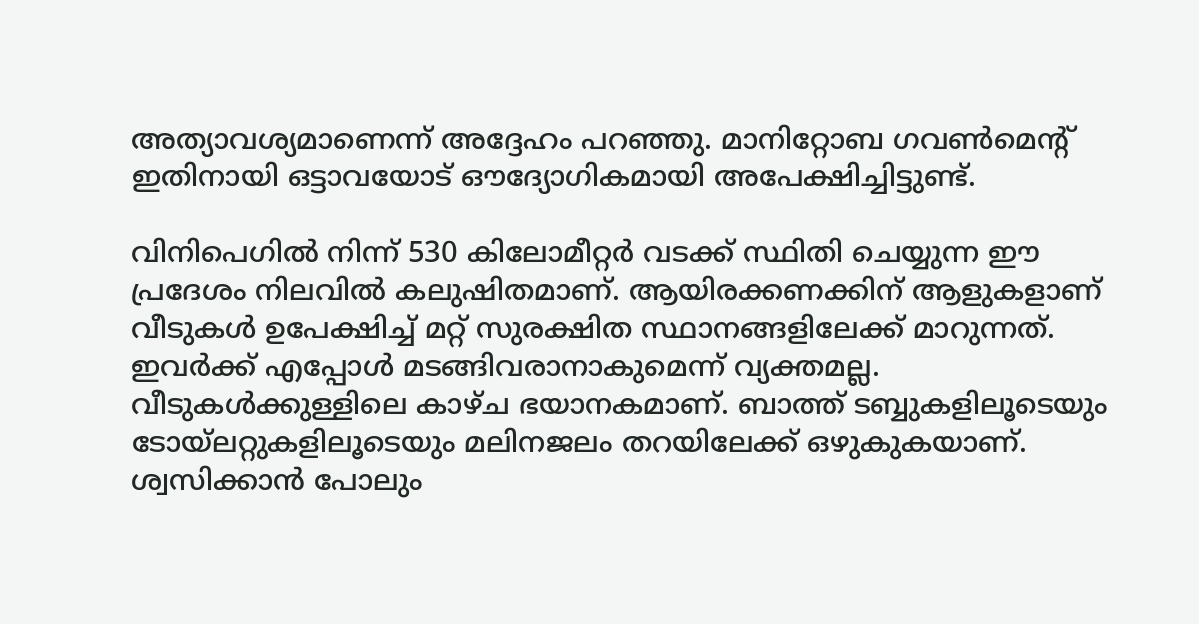അത്യാവശ്യമാണെന്ന് അദ്ദേഹം പറഞ്ഞു. മാനിറ്റോബ ഗവണ്‍മെന്റ് ഇതിനായി ഒട്ടാവയോട് ഔദ്യോഗികമായി അപേക്ഷിച്ചിട്ടുണ്ട്.

വിനിപെഗില്‍ നിന്ന് 530 കിലോമീറ്റര്‍ വടക്ക് സ്ഥിതി ചെയ്യുന്ന ഈ പ്രദേശം നിലവില്‍ കലുഷിതമാണ്. ആയിരക്കണക്കിന് ആളുകളാണ് വീടുകള്‍ ഉപേക്ഷിച്ച് മറ്റ് സുരക്ഷിത സ്ഥാനങ്ങളിലേക്ക് മാറുന്നത്. ഇവര്‍ക്ക് എപ്പോള്‍ മടങ്ങിവരാനാകുമെന്ന് വ്യക്തമല്ല. വീടുകള്‍ക്കുള്ളിലെ കാഴ്ച ഭയാനകമാണ്. ബാത്ത് ടബ്ബുകളിലൂടെയും ടോയ്ലറ്റുകളിലൂടെയും മലിനജലം തറയിലേക്ക് ഒഴുകുകയാണ്. ശ്വസിക്കാന്‍ പോലും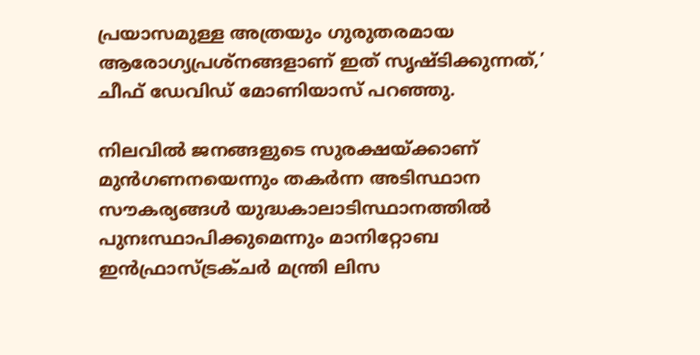പ്രയാസമുള്ള അത്രയും ഗുരുതരമായ ആരോഗ്യപ്രശ്‌നങ്ങളാണ് ഇത് സൃഷ്ടിക്കുന്നത്,’ ചീഫ് ഡേവിഡ് മോണിയാസ് പറഞ്ഞു.

നിലവില്‍ ജനങ്ങളുടെ സുരക്ഷയ്ക്കാണ് മുന്‍ഗണനയെന്നും തകര്‍ന്ന അടിസ്ഥാന സൗകര്യങ്ങള്‍ യുദ്ധകാലാടിസ്ഥാനത്തില്‍ പുനഃസ്ഥാപിക്കുമെന്നും മാനിറ്റോബ ഇന്‍ഫ്രാസ്ട്രക്ചര്‍ മന്ത്രി ലിസ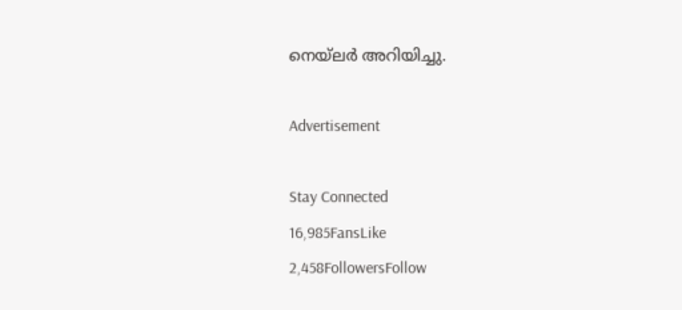നെയ്ലര്‍ അറിയിച്ചു.

Advertisement

Stay Connected
16,985FansLike
2,458FollowersFollow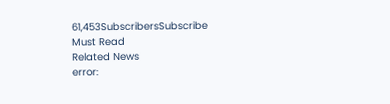61,453SubscribersSubscribe
Must Read
Related News
error: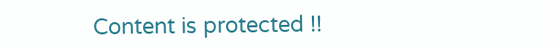Content is protected !!